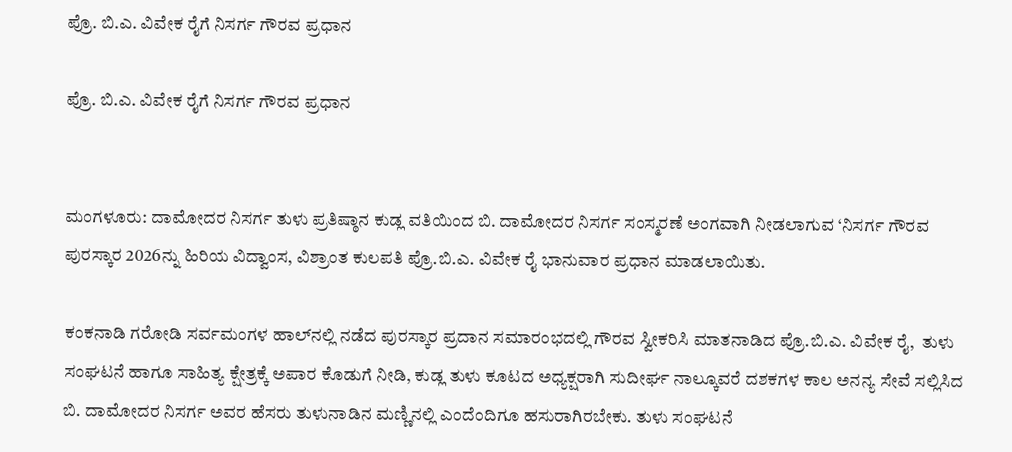ಪ್ರೊ. ಬಿ.ಎ. ವಿವೇಕ ರೈಗೆ ನಿಸರ್ಗ ಗೌರವ ಪ್ರಧಾನ

ಪ್ರೊ. ಬಿ.ಎ. ವಿವೇಕ ರೈಗೆ ನಿಸರ್ಗ ಗೌರವ ಪ್ರಧಾನ


ಮಂಗಳೂರು: ದಾಮೋದರ ನಿಸರ್ಗ ತುಳು ಪ್ರತಿಷ್ಠಾನ ಕುಡ್ಲ ವತಿಯಿಂದ ಬಿ. ದಾಮೋದರ ನಿಸರ್ಗ ಸಂಸ್ಮರಣೆ ಅಂಗವಾಗಿ ನೀಡಲಾಗುವ ‘ನಿಸರ್ಗ ಗೌರವ ಪುರಸ್ಕಾರ 2026ನ್ನು ಹಿರಿಯ ವಿದ್ವಾಂಸ, ವಿಶ್ರಾಂತ ಕುಲಪತಿ ಪ್ರೊ.ಬಿ.ಎ. ವಿವೇಕ ರೈ ಭಾನುವಾರ ಪ್ರಧಾನ ಮಾಡಲಾಯಿತು.

ಕಂಕನಾಡಿ ಗರೋಡಿ ಸರ್ವಮಂಗಳ ಹಾಲ್‌ನಲ್ಲಿ ನಡೆದ ಪುರಸ್ಕಾರ ಪ್ರದಾನ ಸಮಾರಂಭದಲ್ಲಿ ಗೌರವ ಸ್ವೀಕರಿಸಿ ಮಾತನಾಡಿದ ಪ್ರೊ.ಬಿ.ಎ. ವಿವೇಕ ರೈ,  ತುಳು ಸಂಘಟನೆ ಹಾಗೂ ಸಾಹಿತ್ಯ ಕ್ಷೇತ್ರಕ್ಕೆ ಅಪಾರ ಕೊಡುಗೆ ನೀಡಿ, ಕುಡ್ಲ ತುಳು ಕೂಟದ ಅಧ್ಯಕ್ಷರಾಗಿ ಸುದೀರ್ಘ ನಾಲ್ಕೂವರೆ ದಶಕಗಳ ಕಾಲ ಅನನ್ಯ ಸೇವೆ ಸಲ್ಲಿಸಿದ ಬಿ. ದಾಮೋದರ ನಿಸರ್ಗ ಅವರ ಹೆಸರು ತುಳುನಾಡಿನ ಮಣ್ಣಿನಲ್ಲಿ ಎಂದೆಂದಿಗೂ ಹಸುರಾಗಿರಬೇಕು. ತುಳು ಸಂಘಟನೆ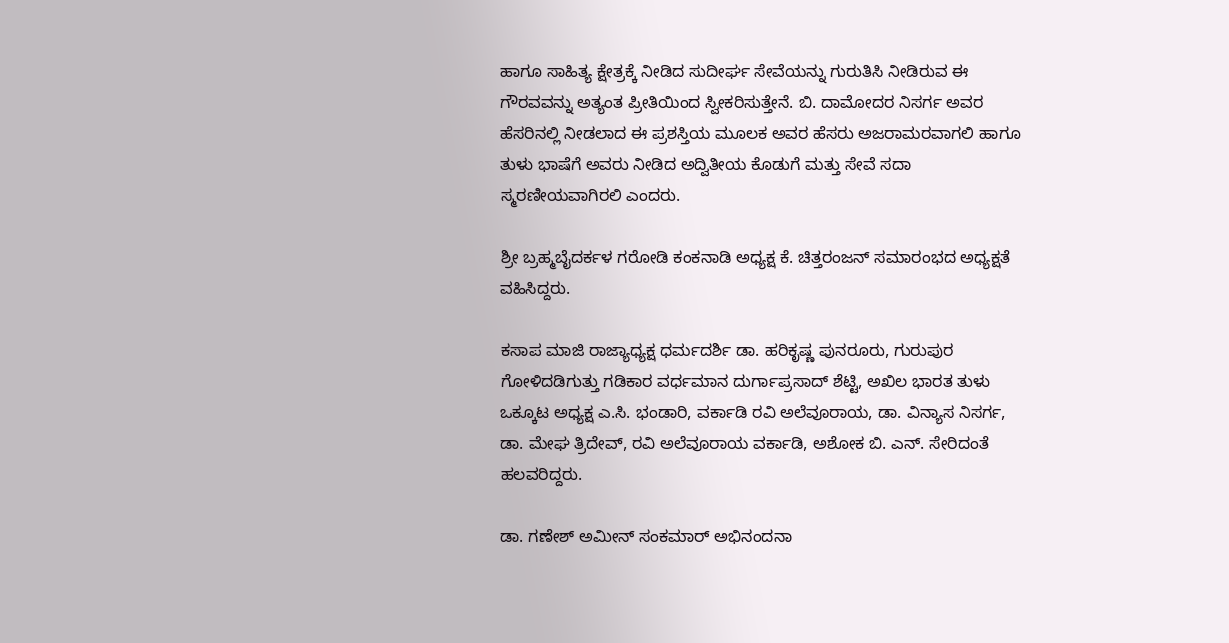ಹಾಗೂ ಸಾಹಿತ್ಯ ಕ್ಷೇತ್ರಕ್ಕೆ ನೀಡಿದ ಸುದೀರ್ಘ ಸೇವೆಯನ್ನು ಗುರುತಿಸಿ ನೀಡಿರುವ ಈ ಗೌರವವನ್ನು ಅತ್ಯಂತ ಪ್ರೀತಿಯಿಂದ ಸ್ವೀಕರಿಸುತ್ತೇನೆ. ಬಿ. ದಾಮೋದರ ನಿಸರ್ಗ ಅವರ ಹೆಸರಿನಲ್ಲಿ ನೀಡಲಾದ ಈ ಪ್ರಶಸ್ತಿಯ ಮೂಲಕ ಅವರ ಹೆಸರು ಅಜರಾಮರವಾಗಲಿ ಹಾಗೂ ತುಳು ಭಾಷೆಗೆ ಅವರು ನೀಡಿದ ಅದ್ವಿತೀಯ ಕೊಡುಗೆ ಮತ್ತು ಸೇವೆ ಸದಾ ಸ್ಮರಣೀಯವಾಗಿರಲಿ ಎಂದರು.

ಶ್ರೀ ಬ್ರಹ್ಮಬೈದರ್ಕಳ ಗರೋಡಿ ಕಂಕನಾಡಿ ಅಧ್ಯಕ್ಷ ಕೆ. ಚಿತ್ತರಂಜನ್ ಸಮಾರಂಭದ ಅಧ್ಯಕ್ಷತೆ ವಹಿಸಿದ್ದರು.

ಕಸಾಪ ಮಾಜಿ ರಾಜ್ಯಾಧ್ಯಕ್ಷ ಧರ್ಮದರ್ಶಿ ಡಾ. ಹರಿಕೃಷ್ಣ ಪುನರೂರು, ಗುರುಪುರ ಗೋಳಿದಡಿಗುತ್ತು ಗಡಿಕಾರ ವರ್ಧಮಾನ ದುರ್ಗಾಪ್ರಸಾದ್ ಶೆಟ್ಟಿ, ಅಖಿಲ ಭಾರತ ತುಳು ಒಕ್ಕೂಟ ಅಧ್ಯಕ್ಷ ಎ.ಸಿ. ಭಂಡಾರಿ, ವರ್ಕಾಡಿ ರವಿ ಅಲೆವೂರಾಯ, ಡಾ. ವಿನ್ಯಾಸ ನಿಸರ್ಗ, ಡಾ. ಮೇಘ ತ್ರಿದೇವ್, ರವಿ ಅಲೆವೂರಾಯ ವರ್ಕಾಡಿ, ಅಶೋಕ ಬಿ. ಎನ್. ಸೇರಿದಂತೆ ಹಲವರಿದ್ದರು.

ಡಾ. ಗಣೇಶ್ ಅಮೀನ್ ಸಂಕಮಾರ್ ಅಭಿನಂದನಾ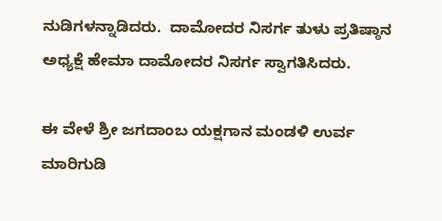ನುಡಿಗಳನ್ನಾಡಿದರು.  ದಾಮೋದರ ನಿಸರ್ಗ ತುಳು ಪ್ರತಿಷ್ಠಾನ ಅಧ್ಯಕ್ಷೆ ಹೇಮಾ ದಾಮೋದರ ನಿಸರ್ಗ ಸ್ವಾಗತಿಸಿದರು.

ಈ ವೇಳೆ ಶ್ರೀ ಜಗದಾಂಬ ಯಕ್ಷಗಾನ ಮಂಡಳಿ ಉರ್ವ ಮಾರಿಗುಡಿ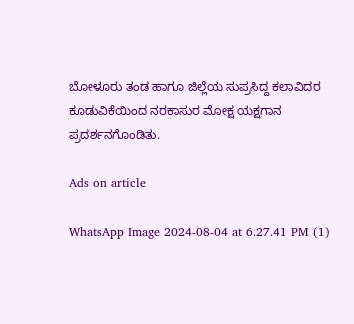ಬೋಳೂರು ತಂಡ ಹಾಗೂ ಜಿಲ್ಲೆಯ ಸುಪ್ರಸಿದ್ದ ಕಲಾವಿದರ ಕೂಡುವಿಕೆಯಿಂದ ನರಕಾಸುರ ಮೋಕ್ಷ ಯಕ್ಷಗಾನ ಪ್ರದರ್ಶನಗೊಂಡಿತು.

Ads on article

WhatsApp Image 2024-08-04 at 6.27.41 PM (1)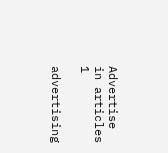Advertise in articles 1

advertising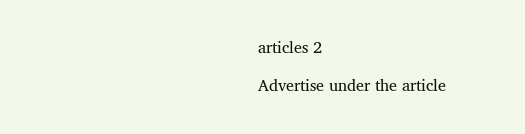articles 2

Advertise under the article